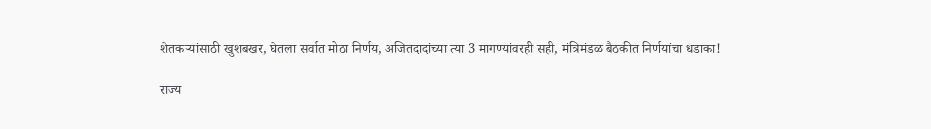शेतकऱ्यांसाठी खुशबखर, घेतला सर्वात मोठा निर्णय, अजितदादांच्या त्या 3 मागण्यांवरही सही, मंत्रिमंडळ बैठकीत निर्णयांचा धडाका!

राज्य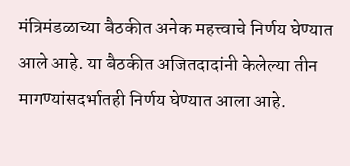मंत्रिमंडळाच्या बैठकीत अनेक महत्त्वाचे निर्णय घेण्यात आले आहे. या बैठकीत अजितदादांनी केलेल्या तीन मागण्यांसदर्भातही निर्णय घेण्यात आला आहे.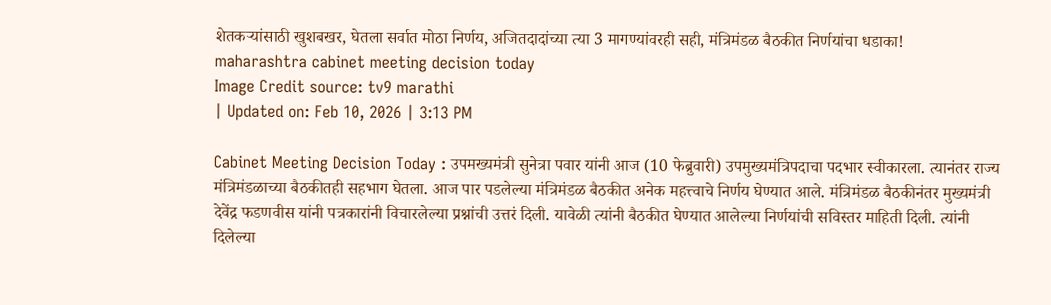शेतकऱ्यांसाठी खुशबखर, घेतला सर्वात मोठा निर्णय, अजितदादांच्या त्या 3 मागण्यांवरही सही, मंत्रिमंडळ बैठकीत निर्णयांचा धडाका!
maharashtra cabinet meeting decision today
Image Credit source: tv9 marathi
| Updated on: Feb 10, 2026 | 3:13 PM

Cabinet Meeting Decision Today : उपमख्यमंत्री सुनेत्रा पवार यांनी आज (10 फेब्रुवारी) उपमुख्यमंत्रिपदाचा पदभार स्वीकारला. त्यानंतर राज्य मंत्रिमंडळाच्या बैठकीतही सहभाग घेतला. आज पार पडलेल्या मंत्रिमंडळ बैठकीत अनेक महत्त्वाचे निर्णय घेण्यात आले. मंत्रिमंडळ बैठकीनंतर मुख्यमंत्री देवेंद्र फडणवीस यांनी पत्रकारांनी विचारलेल्या प्रश्नांची उत्तरं दिली. यावेळी त्यांनी बैठकीत घेण्यात आलेल्या निर्णयांची सविस्तर माहिती दिली. त्यांनी दिलेल्या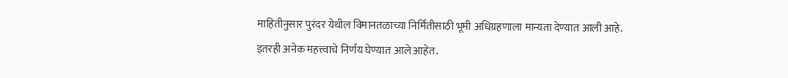माहितीनुसार पुरंदर येथील विमानतळाच्या निर्मितीसाठी भूमी अधिग्रहणाला मान्यता देण्यात आली आहे. इतरही अनेक महत्त्वाचे निर्णय घेण्यात आले आहेत.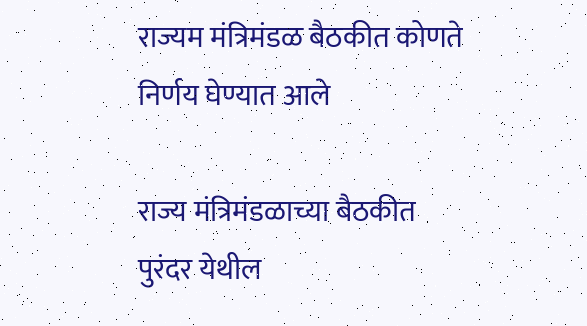राज्यम मंत्रिमंडळ बैठकीत कोणते निर्णय घेण्यात आले

राज्य मंत्रिमंडळाच्या बैठकीत पुरंदर येथील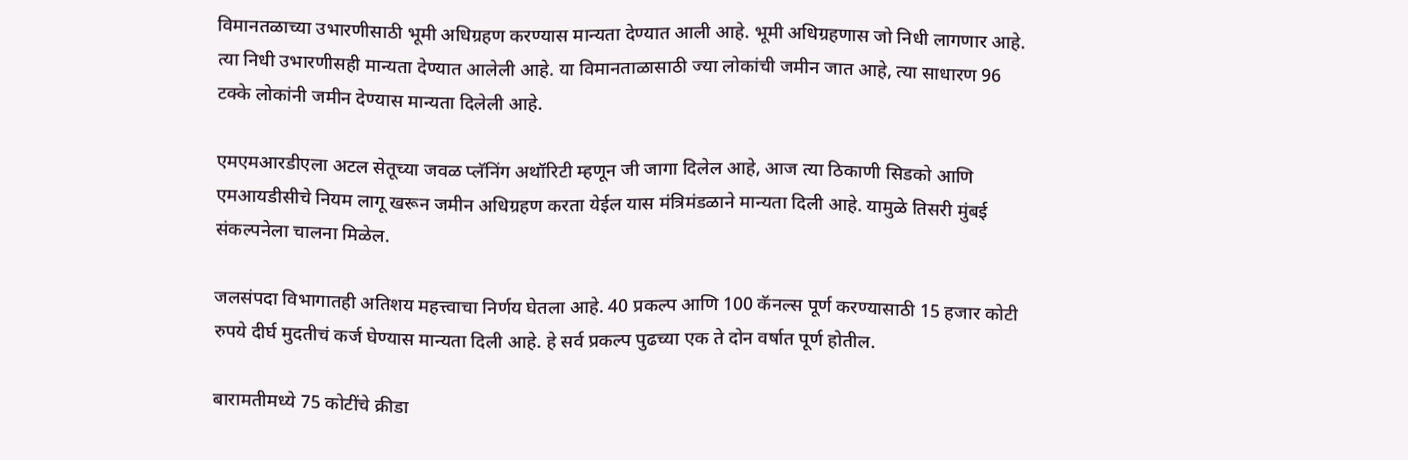विमानतळाच्या उभारणीसाठी भूमी अधिग्रहण करण्यास मान्यता देण्यात आली आहे. भूमी अधिग्रहणास जो निधी लागणार आहे. त्या निधी उभारणीसही मान्यता देण्यात आलेली आहे. या विमानताळासाठी ज्या लोकांची जमीन जात आहे, त्या साधारण 96 टक्के लोकांनी जमीन देण्यास मान्यता दिलेली आहे.

एमएमआरडीएला अटल सेतूच्या जवळ प्लॅनिंग अथॉरिटी म्हणून जी जागा दिलेल आहे, आज त्या ठिकाणी सिडको आणि एमआयडीसीचे नियम लागू खरून जमीन अधिग्रहण करता येईल यास मंत्रिमंडळाने मान्यता दिली आहे. यामुळे तिसरी मुंबई संकल्पनेला चालना मिळेल.

जलसंपदा विभागातही अतिशय महत्त्वाचा निर्णय घेतला आहे. 40 प्रकल्प आणि 100 कॅनल्स पूर्ण करण्यासाठी 15 हजार कोटी रुपये दीर्घ मुदतीचं कर्ज घेण्यास मान्यता दिली आहे. हे सर्व प्रकल्प पुढच्या एक ते दोन वर्षात पूर्ण होतील.

बारामतीमध्ये 75 कोटींचे क्रीडा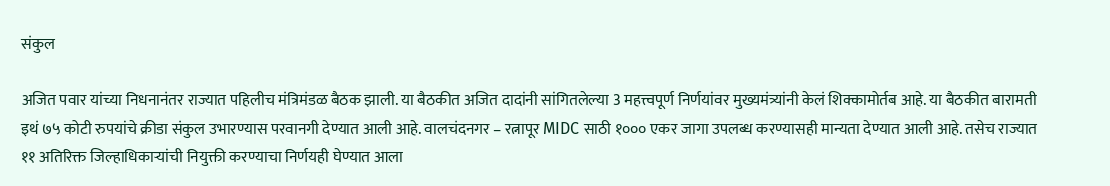संकुल

अजित पवार यांच्या निधनानंतर राज्यात पहिलीच मंत्रिमंडळ बैठक झाली. या बैठकीत अजित दादांनी सांगितलेल्या 3 महत्त्वपूर्ण निर्णयांवर मुख्यमंत्र्यांनी केलं शिक्कामोर्तब आहे. या बैठकीत बारामती इथं ७५ कोटी रुपयांचे क्रीडा संकुल उभारण्यास परवानगी देण्यात आली आहे. वालचंदनगर – रत्नापूर MIDC साठी १००० एकर जागा उपलब्ध करण्यासही मान्यता देण्यात आली आहे. तसेच राज्यात ११ अतिरिक्त जिल्हाधिकाऱ्यांची नियुक्ती करण्याचा निर्णयही घेण्यात आला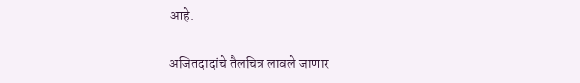आहे.

अजितदादांचे तैलचित्र लावले जाणार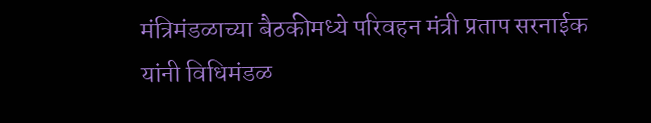मंत्रिमंडळाच्या बैठकीमध्ये परिवहन मंत्री प्रताप सरनाईक यांनी विधिमंडळ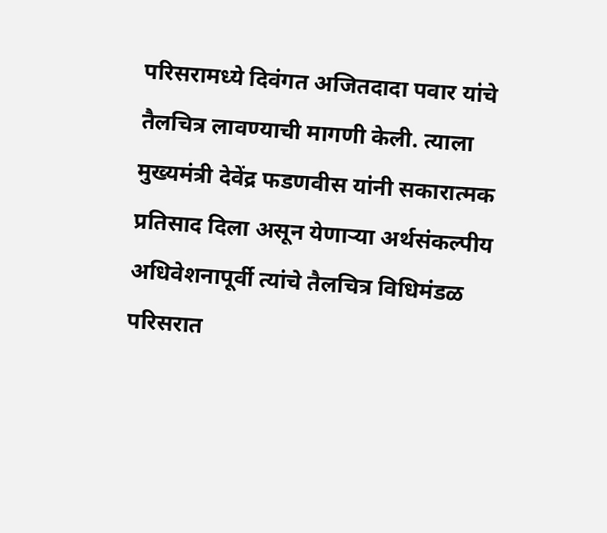परिसरामध्ये दिवंगत अजितदादा पवार यांचे तैलचित्र लावण्याची मागणी केली. त्याला मुख्यमंत्री देवेंद्र फडणवीस यांनी सकारात्मक प्रतिसाद दिला असून येणाऱ्या अर्थसंकल्पीय अधिवेशनापूर्वी त्यांचे तैलचित्र विधिमंडळ परिसरात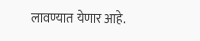लावण्यात येणार आहे.